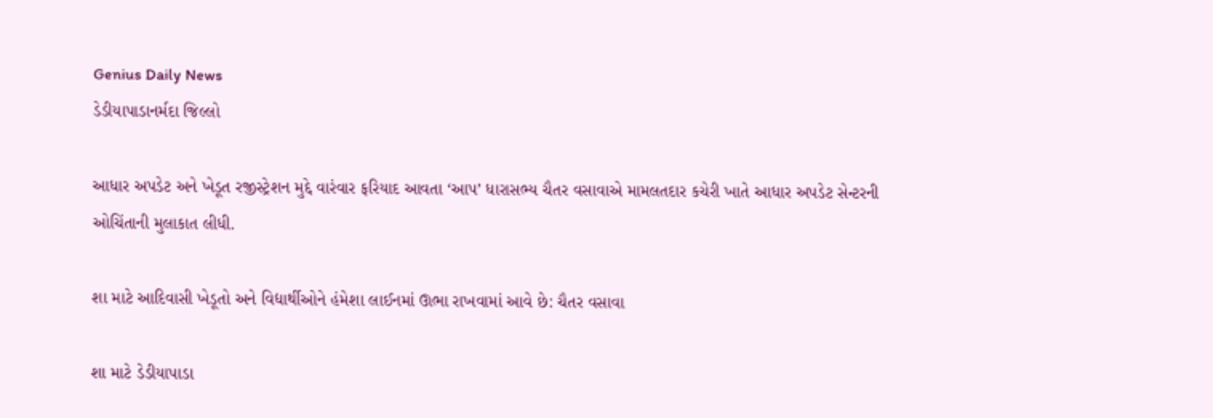Genius Daily News
ડેડીયાપાડાનર્મદા જિલ્લો

આધાર અપડેટ અને ખેડૂત રજીસ્ટ્રેશન મુદ્દે વારંવાર ફરિયાદ આવતા ‘આપ’ ધારાસભ્ય ચૈતર વસાવાએ મામલતદાર કચેરી ખાતે આધાર અપડેટ સેન્ટરની ઓચિંતાની મુલાકાત લીધી.

શા માટે આદિવાસી ખેડૂતો અને વિદ્યાર્થીઓને હંમેશા લાઈનમાં ઊભા રાખવામાં આવે છે: ચૈતર વસાવા

શા માટે ડેડીયાપાડા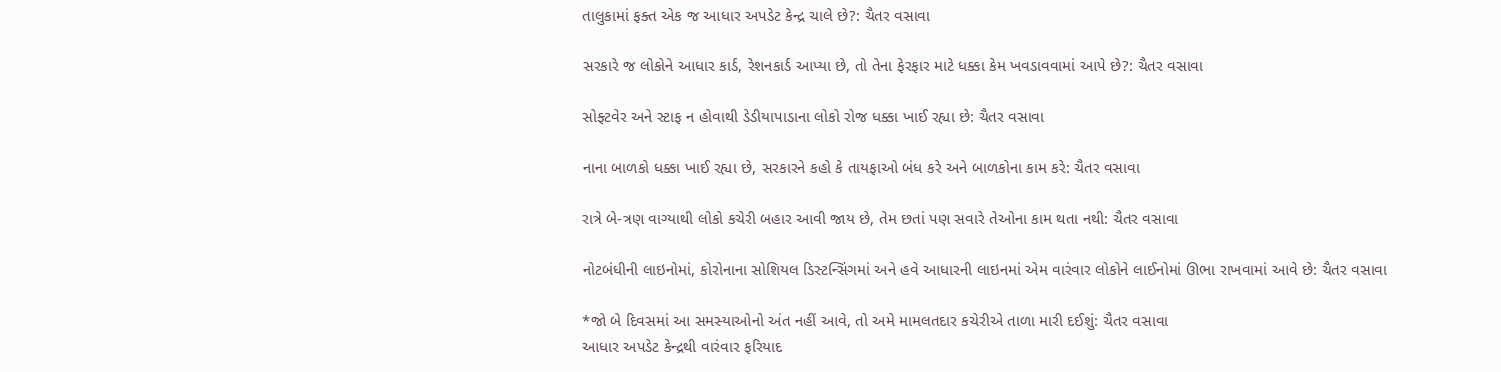તાલુકામાં ફક્ત એક જ આધાર અપડેટ કેન્દ્ર ચાલે છે?: ચૈતર વસાવા

સરકારે જ લોકોને આધાર કાર્ડ, રેશનકાર્ડ આપ્યા છે, તો તેના ફેરફાર માટે ધક્કા કેમ ખવડાવવામાં આપે છે?: ચૈતર વસાવા

સોફ્ટવેર અને સ્ટાફ ન હોવાથી ડેડીયાપાડાના લોકો રોજ ધક્કા ખાઈ રહ્યા છે: ચૈતર વસાવા

નાના બાળકો ધક્કા ખાઈ રહ્યા છે, સરકારને કહો કે તાયફાઓ બંધ કરે અને બાળકોના કામ કરે: ચૈતર વસાવા

રાત્રે બે-ત્રણ વાગ્યાથી લોકો કચેરી બહાર આવી જાય છે, તેમ છતાં પણ સવારે તેઓના કામ થતા નથી: ચૈતર વસાવા

નોટબંધીની લાઇનોમાં, કોરોનાના સોશિયલ ડિસ્ટન્સિંગમાં અને હવે આધારની લાઇનમાં એમ વારંવાર લોકોને લાઈનોમાં ઊભા રાખવામાં આવે છે: ચૈતર વસાવા

*જો બે દિવસમાં આ સમસ્યાઓનો અંત નહીં આવે, તો અમે મામલતદાર કચેરીએ તાળા મારી દઈશું: ચૈતર વસાવા
આધાર અપડેટ કેન્દ્રથી વારંવાર ફરિયાદ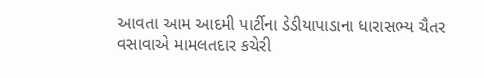આવતા આમ આદમી પાર્ટીના ડેડીયાપાડાના ધારાસભ્ય ચૈતર વસાવાએ મામલતદાર કચેરી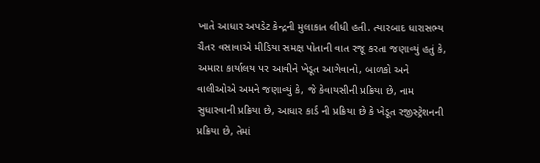ખાતે આધાર અપડેટ કેન્દ્રની મુલાકાત લીધી હતી. ત્યારબાદ ધારાસભ્ય ચૈતર વસાવાએ મીડિયા સમક્ષ પોતાની વાત રજૂ કરતા જણાવ્યું હતું કે, અમારા કાર્યાલય પર આવીને ખેડૂત આગેવાનો, બાળકો અને વાલીઓએ અમને જણાવ્યું કે, જે કેવાયસીની પ્રક્રિયા છે, નામ સુધારવાની પ્રક્રિયા છે, આધાર કાર્ડ ની પ્રક્રિયા છે કે ખેડૂત રજીસ્ટ્રેશનની પ્રક્રિયા છે, તેમાં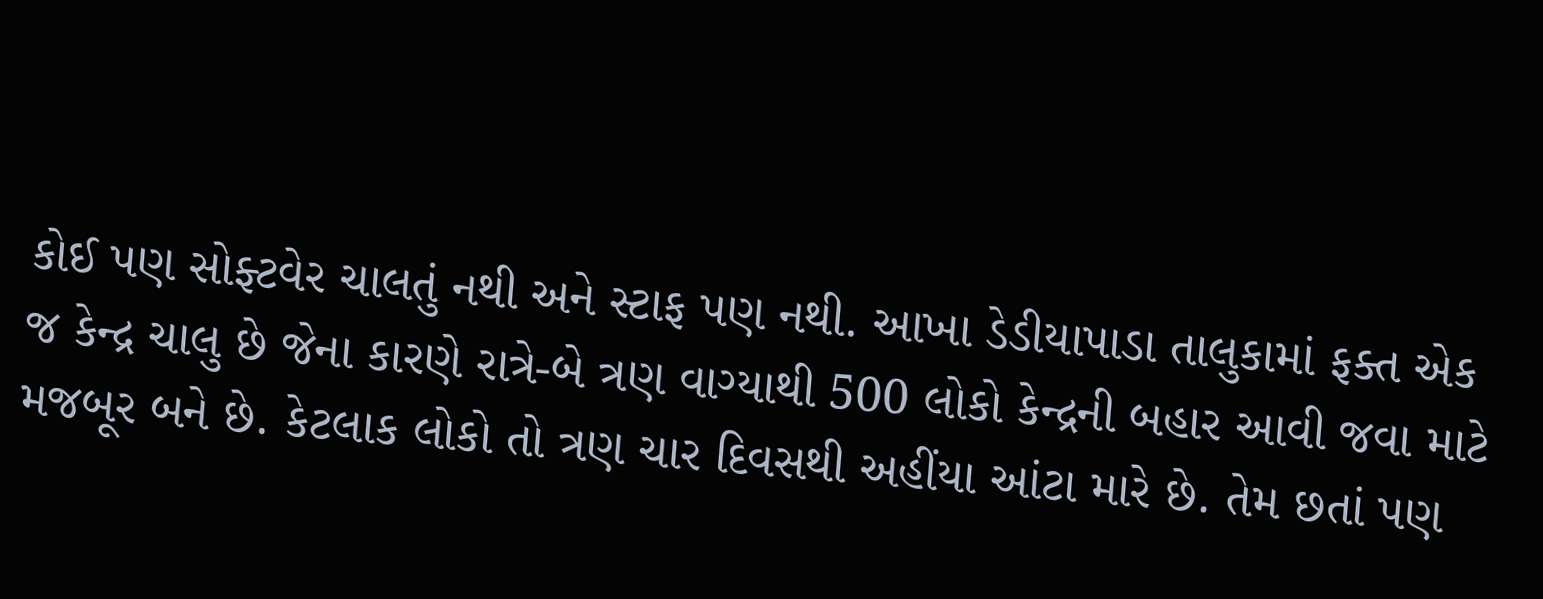કોઈ પણ સોફ્ટવેર ચાલતું નથી અને સ્ટાફ પણ નથી. આખા ડેડીયાપાડા તાલુકામાં ફક્ત એક જ કેન્દ્ર ચાલુ છે જેના કારણે રાત્રે-બે ત્રણ વાગ્યાથી 500 લોકો કેન્દ્રની બહાર આવી જવા માટે મજબૂર બને છે. કેટલાક લોકો તો ત્રણ ચાર દિવસથી અહીંયા આંટા મારે છે. તેમ છતાં પણ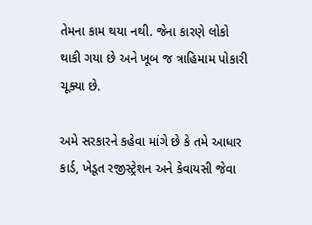તેમના કામ થયા નથી. જેના કારણે લોકો થાકી ગયા છે અને ખૂબ જ ત્રાહિમામ પોકારી ચૂક્યા છે.

અમે સરકારને કહેવા માંગે છે કે તમે આધાર કાર્ડ, ખેડૂત રજીસ્ટ્રેશન અને કેવાયસી જેવા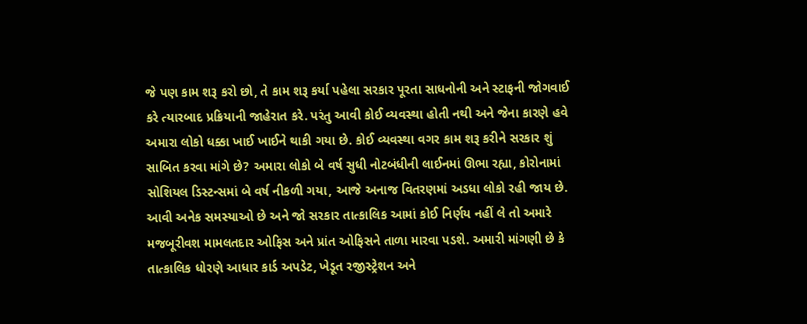જે પણ કામ શરૂ કરો છો, તે કામ શરૂ કર્યા પહેલા સરકાર પૂરતા સાધનોની અને સ્ટાફની જોગવાઈ કરે ત્યારબાદ પ્રક્રિયાની જાહેરાત કરે. પરંતુ આવી કોઈ વ્યવસ્થા હોતી નથી અને જેના કારણે હવે અમારા લોકો ધક્કા ખાઈ ખાઈને થાકી ગયા છે. કોઈ વ્યવસ્થા વગર કામ શરૂ કરીને સરકાર શું સાબિત કરવા માંગે છે? અમારા લોકો બે વર્ષ સુધી નોટબંધીની લાઈનમાં ઊભા રહ્યા, કોરોનામાં સોશિયલ ડિસ્ટન્સમાં બે વર્ષ નીકળી ગયા, આજે અનાજ વિતરણમાં અડધા લોકો રહી જાય છે. આવી અનેક સમસ્યાઓ છે અને જો સરકાર તાત્કાલિક આમાં કોઈ નિર્ણય નહીં લે તો અમારે મજબૂરીવશ મામલતદાર ઓફિસ અને પ્રાંત ઓફિસને તાળા મારવા પડશે. અમારી માંગણી છે કે તાત્કાલિક ધોરણે આધાર કાર્ડ અપડેટ, ખેડૂત રજીસ્ટ્રેશન અને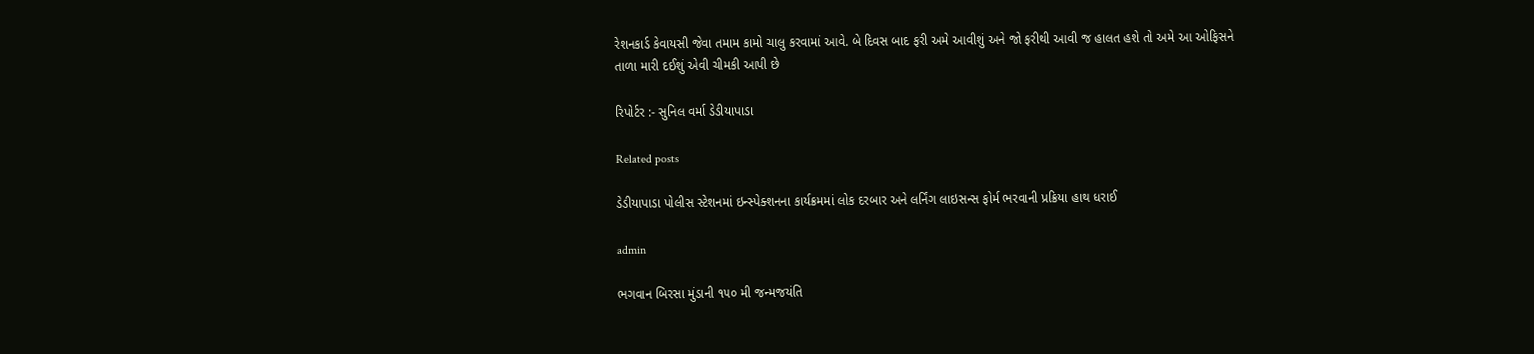રેશનકાર્ડ કેવાયસી જેવા તમામ કામો ચાલુ કરવામાં આવે. બે દિવસ બાદ ફરી અમે આવીશું અને જો ફરીથી આવી જ હાલત હશે તો અમે આ ઓફિસને તાળા મારી દઈશું એવી ચીમકી આપી છે

રિપોર્ટર :- સુનિલ વર્મા ડેડીયાપાડા

Related posts

ડેડીયાપાડા પોલીસ સ્ટેશનમાં ઇન્સ્પેક્શનના કાર્યક્રમમાં લોક દરબાર અને લર્નિંગ લાઇસન્સ ફોર્મ ભરવાની પ્રક્રિયા હાથ ધરાઈ

admin

ભગવાન બિરસા મુંડાની ૧૫૦ મી જન્મજયંતિ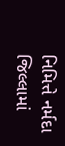નિમિત્તે નર્મદા જિલ્લામાં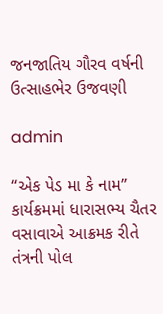જનજાતિય ગૌરવ વર્ષની ઉત્સાહભેર ઉજવણી

admin

“એક પેડ મા કે નામ” કાર્યક્રમમાં ધારાસભ્ય ચૈતર વસાવાએ આક્રમક રીતે તંત્રની પોલ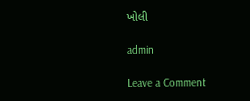ખોલી

admin

Leave a Comment